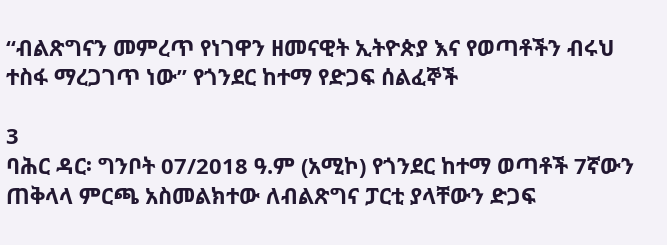“ብልጽግናን መምረጥ የነገዋን ዘመናዊት ኢትዮጵያ እና የወጣቶችን ብሩህ ተስፋ ማረጋገጥ ነው” የጎንደር ከተማ የድጋፍ ሰልፈኞች

3
ባሕር ዳር፡ ግንቦት 07/2018 ዓ.ም (አሚኮ) የጎንደር ከተማ ወጣቶች 7ኛውን ጠቅላላ ምርጫ አስመልክተው ለብልጽግና ፓርቲ ያላቸውን ድጋፍ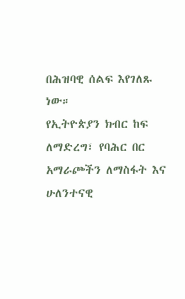በሕዝባዊ ሰልፍ እየገለጹ ነው።
የኢትዮጵያን ክብር ከፍ ለማድረግ፣ የባሕር በር አማራጮችን ለማስፋት እና ሁለንተናዊ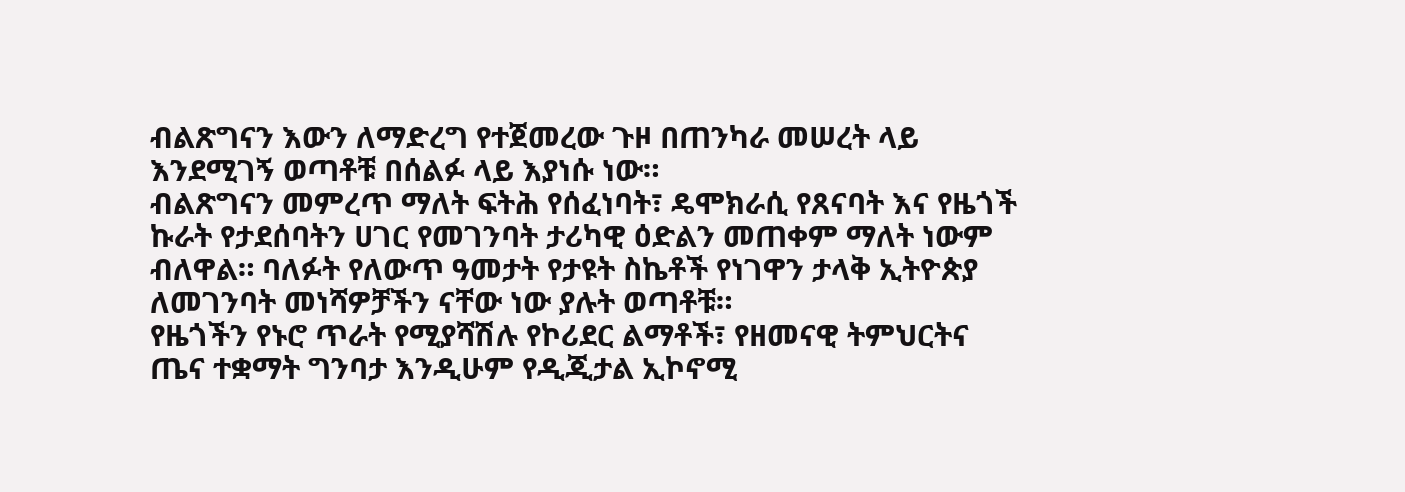ብልጽግናን እውን ለማድረግ የተጀመረው ጉዞ በጠንካራ መሠረት ላይ እንደሚገኝ ወጣቶቹ በሰልፉ ላይ እያነሱ ነው።
ብልጽግናን መምረጥ ማለት ፍትሕ የሰፈነባት፣ ዴሞክራሲ የጸናባት እና የዜጎች ኩራት የታደሰባትን ሀገር የመገንባት ታሪካዊ ዕድልን መጠቀም ማለት ነውም ብለዋል። ባለፉት የለውጥ ዓመታት የታዩት ስኬቶች የነገዋን ታላቅ ኢትዮጵያ ለመገንባት መነሻዎቻችን ናቸው ነው ያሉት ወጣቶቹ።
የዜጎችን የኑሮ ጥራት የሚያሻሽሉ የኮሪደር ልማቶች፣ የዘመናዊ ትምህርትና ጤና ተቋማት ግንባታ እንዲሁም የዲጂታል ኢኮኖሚ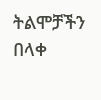ትልሞቻችን በላቀ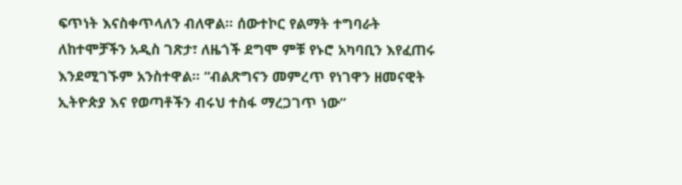ፍጥነት እናስቀጥላለን ብለዋል። ሰውተኮር የልማት ተግባራት ለከተሞቻችን አዲስ ገጽታ፣ ለዜጎች ደግሞ ምቹ የኑሮ አካባቢን እየፈጠሩ እንደሚገኙም አንስተዋል። “ብልጽግናን መምረጥ የነገዋን ዘመናዊት ኢትዮጵያ እና የወጣቶችን ብሩህ ተስፋ ማረጋገጥ ነው”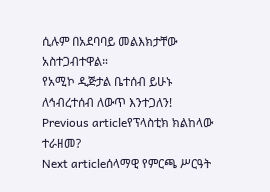ሲሉም በአደባባይ መልእክታቸው አስተጋብተዋል።
የአሚኮ ዲጅታል ቤተሰብ ይሁኑ
ለኅብረተሰብ ለውጥ እንተጋለን!
Previous articleየፕላስቲክ ክልከላው ተራዘመ?
Next articleሰላማዊ የምርጫ ሥርዓት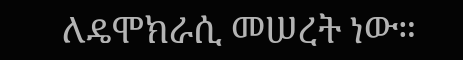ለዴሞክራሲ መሠረት ነው።